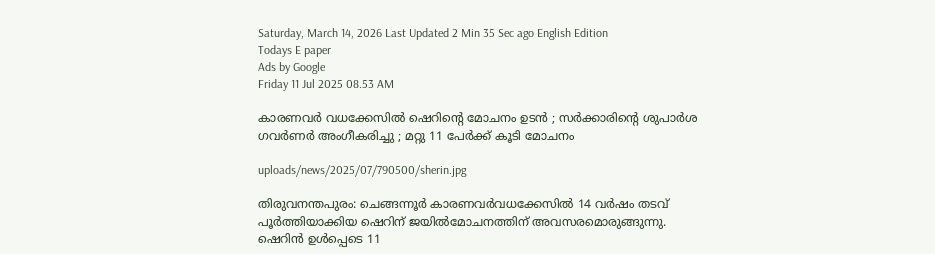Saturday, March 14, 2026 Last Updated 2 Min 35 Sec ago English Edition
Todays E paper
Ads by Google
Friday 11 Jul 2025 08.53 AM

കാരണവര്‍ വധക്കേസില്‍ ഷെറിന്റെ മോചനം ഉടന്‍ ; സര്‍ക്കാരിന്റെ ശുപാര്‍ശ ഗവര്‍ണര്‍ അംഗീകരിച്ചു ; മറ്റു 11 പേര്‍ക്ക് കൂടി മോചനം

uploads/news/2025/07/790500/sherin.jpg

തിരുവനന്തപുരം: ചെങ്ങന്നൂര്‍ കാരണവര്‍വധക്കേസില്‍ 14 വര്‍ഷം തടവ് പൂര്‍ത്തിയാക്കിയ ഷെറിന് ജയില്‍മോചനത്തിന് അവസരമൊരുങ്ങുന്നു. ഷെറിന്‍ ഉള്‍പ്പെടെ 11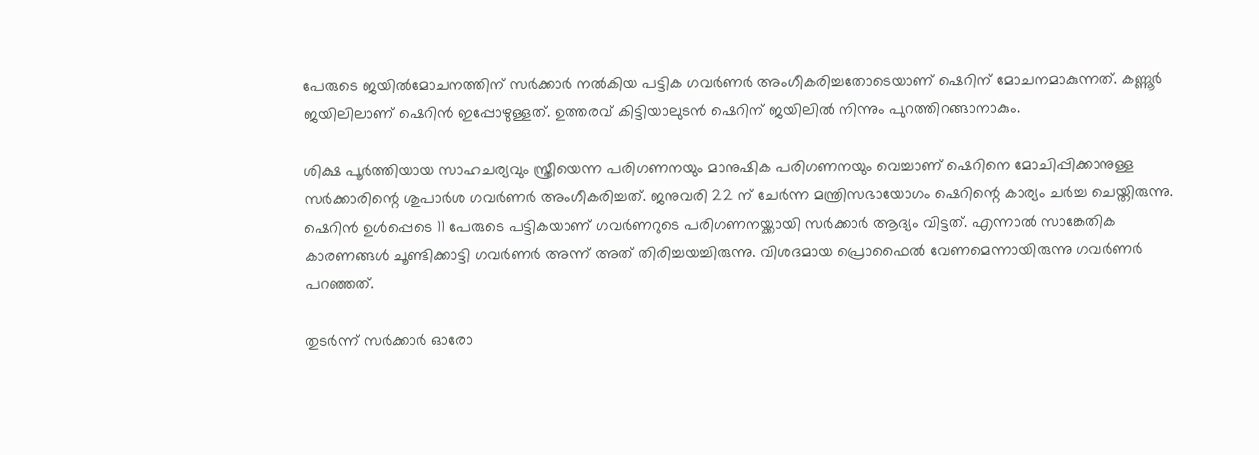പേരുടെ ജയില്‍മോചനത്തിന് സര്‍ക്കാര്‍ നല്‍കിയ പട്ടിക ഗവര്‍ണര്‍ അംഗീകരിച്ചതോടെയാണ് ഷെറിന് മോചനമാകുന്നത്. കണ്ണൂര്‍ ജയിലിലാണ് ഷെറിന്‍ ഇപ്പോഴുള്ളത്. ഉത്തരവ് കിട്ടിയാലുടന്‍ ഷെറിന് ജയിലില്‍ നിന്നും പുറത്തിറങ്ങാനാകും.

ശിക്ഷ പൂര്‍ത്തിയായ സാഹചര്യവും സ്ത്രീയെന്ന പരിഗണനയും മാനുഷിക പരിഗണനയും വെച്ചാണ് ഷെറിനെ മോചിപ്പിക്കാനുള്ള സര്‍ക്കാരിന്റെ ശുപാര്‍ശ ഗവര്‍ണര്‍ അംഗീകരിച്ചത്. ജനുവരി 22 ന് ചേര്‍ന്ന മന്ത്രിസഭായോഗം ഷെറിന്റെ കാര്യം ചര്‍ച്ച ചെയ്തിരുന്നു. ഷെറിന്‍ ഉള്‍പ്പെടെ 11 പേരുടെ പട്ടികയാണ് ഗവര്‍ണറുടെ പരിഗണനയ്ക്കായി സര്‍ക്കാര്‍ ആദ്യം വിട്ടത്. എന്നാല്‍ സാങ്കേതിക കാരണങ്ങള്‍ ചൂണ്ടിക്കാട്ടി ഗവര്‍ണര്‍ അന്ന് അത് തിരിച്ചയച്ചിരുന്നു. വിശദമായ പ്രൊഫൈല്‍ വേണമെന്നായിരുന്നു ഗവര്‍ണര്‍ പറഞ്ഞത്.

തുടര്‍ന്ന് സര്‍ക്കാര്‍ ഓരോ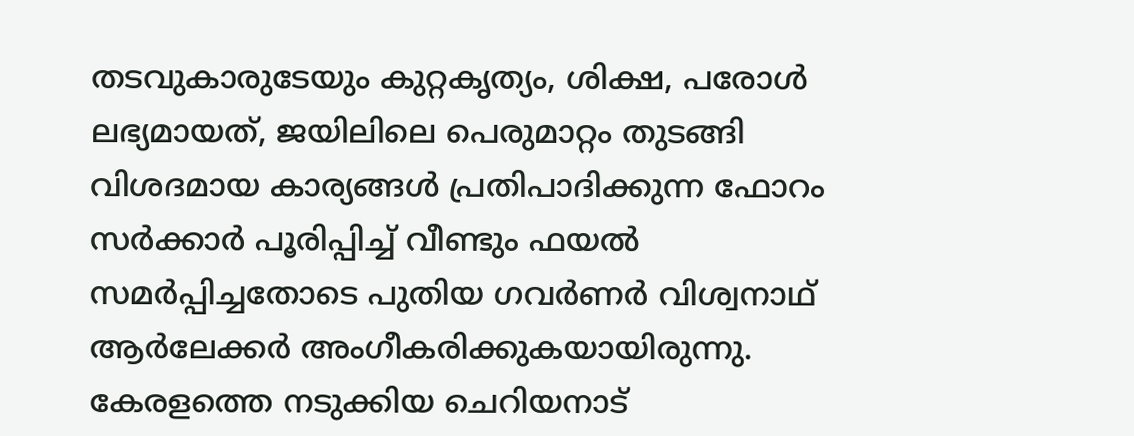തടവുകാരുടേയും കുറ്റകൃത്യം, ശിക്ഷ, പരോള്‍ ലഭ്യമായത്, ജയിലിലെ പെരുമാറ്റം തുടങ്ങി വിശദമായ കാര്യങ്ങള്‍ പ്രതിപാദിക്കുന്ന ഫോറം സര്‍ക്കാര്‍ പൂരിപ്പിച്ച് വീണ്ടും ഫയല്‍ സമര്‍പ്പിച്ചതോടെ പുതിയ ഗവര്‍ണര്‍ വിശ്വനാഥ് ആര്‍ലേക്കര്‍ അംഗീകരിക്കുകയായിരുന്നു. കേരളത്തെ നടുക്കിയ ചെറിയനാട്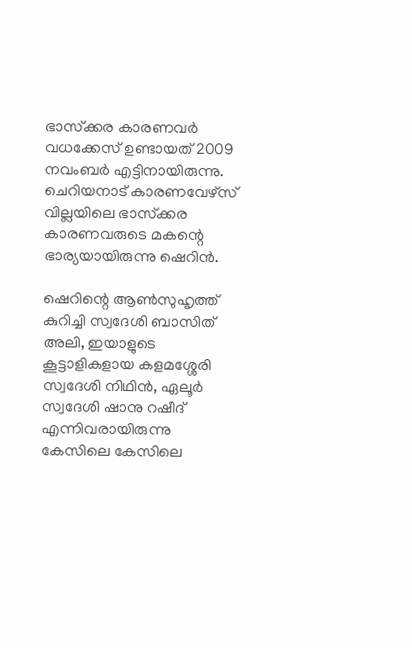ഭാസ്‌ക്കര കാരണവര്‍ വധക്കേസ് ഉണ്ടായത് 2009 നവംബര്‍ എട്ടിനായിരുന്നു. ചെറിയനാട് കാരണവേഴ്‌സ് വില്ലയിലെ ഭാസ്‌ക്കര കാരണവരുടെ മകന്റെ ഭാര്യയായിരുന്നു ഷെറിന്‍.

ഷെറിന്റെ ആണ്‍സുഹൃത്ത് കുറിച്ചി സ്വദേശി ബാസിത് അലി, ഇയാളുടെ കൂട്ടാളികളായ കളമശ്ശേരി സ്വദേശി നിഥിന്‍, ഏലൂര്‍ സ്വദേശി ഷാനു റഷീദ് എന്നിവരായിരുന്നു കേസിലെ കേസിലെ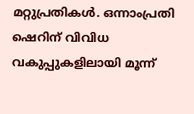മറ്റുപ്രതികള്‍. ഒന്നാംപ്രതി ഷെറിന് വിവിധ വകുപ്പുകളിലായി മൂന്ന്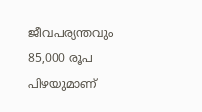ജീവപര്യന്തവും 85,000 രൂപ പിഴയുമാണ്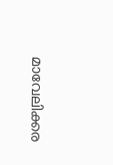മാവേലിക്കര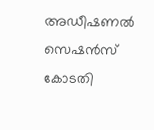അഡീഷണല്‍ സെഷന്‍സ് കോടതി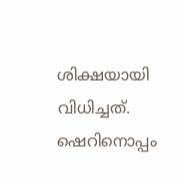ശിക്ഷയായി വിധിച്ചത്. ഷെറിനൊപ്പം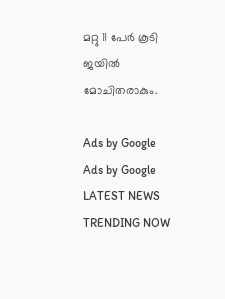മറ്റു 11 പേര്‍ കൂടി ജയില്‍ മോചിതരാകും.

Ads by Google
Ads by Google
LATEST NEWS
TRENDING NOW